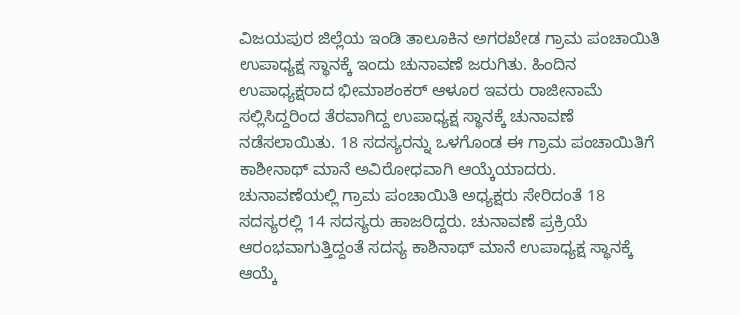ವಿಜಯಪುರ ಜಿಲ್ಲೆಯ ಇಂಡಿ ತಾಲೂಕಿನ ಅಗರಖೇಡ ಗ್ರಾಮ ಪಂಚಾಯಿತಿ ಉಪಾಧ್ಯಕ್ಷ ಸ್ಥಾನಕ್ಕೆ ಇಂದು ಚುನಾವಣೆ ಜರುಗಿತು. ಹಿಂದಿನ ಉಪಾಧ್ಯಕ್ಷರಾದ ಭೀಮಾಶಂಕರ್ ಆಳೂರ ಇವರು ರಾಜೀನಾಮೆ ಸಲ್ಲಿಸಿದ್ದರಿಂದ ತೆರವಾಗಿದ್ದ ಉಪಾಧ್ಯಕ್ಷ ಸ್ಥಾನಕ್ಕೆ ಚುನಾವಣೆ ನಡೆಸಲಾಯಿತು. 18 ಸದಸ್ಯರನ್ನು ಒಳಗೊಂಡ ಈ ಗ್ರಾಮ ಪಂಚಾಯಿತಿಗೆ ಕಾಶೀನಾಥ್ ಮಾನೆ ಅವಿರೋಧವಾಗಿ ಆಯ್ಕೆಯಾದರು.
ಚುನಾವಣೆಯಲ್ಲಿ ಗ್ರಾಮ ಪಂಚಾಯಿತಿ ಅಧ್ಯಕ್ಷರು ಸೇರಿದಂತೆ 18 ಸದಸ್ಯರಲ್ಲಿ 14 ಸದಸ್ಯರು ಹಾಜರಿದ್ದರು. ಚುನಾವಣೆ ಪ್ರಕ್ರಿಯೆ ಆರಂಭವಾಗುತ್ತಿದ್ದಂತೆ ಸದಸ್ಯ ಕಾಶಿನಾಥ್ ಮಾನೆ ಉಪಾಧ್ಯಕ್ಷ ಸ್ಥಾನಕ್ಕೆ ಆಯ್ಕೆ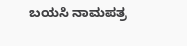ಬಯಸಿ ನಾಮಪತ್ರ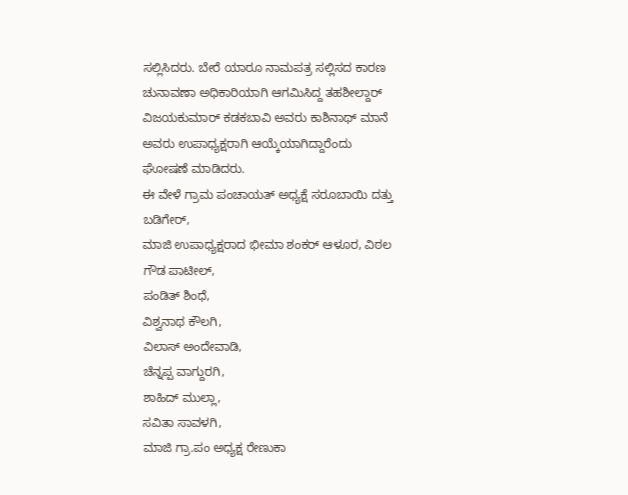ಸಲ್ಲಿಸಿದರು. ಬೇರೆ ಯಾರೂ ನಾಮಪತ್ರ ಸಲ್ಲಿಸದ ಕಾರಣ ಚುನಾವಣಾ ಅಧಿಕಾರಿಯಾಗಿ ಆಗಮಿಸಿದ್ದ ತಹಶೀಲ್ದಾರ್ ವಿಜಯಕುಮಾರ್ ಕಡಕಬಾವಿ ಅವರು ಕಾಶಿನಾಥ್ ಮಾನೆ ಅವರು ಉಪಾಧ್ಯಕ್ಷರಾಗಿ ಆಯ್ಕೆಯಾಗಿದ್ದಾರೆಂದು ಘೋಷಣೆ ಮಾಡಿದರು.
ಈ ವೇಳೆ ಗ್ರಾಮ ಪಂಚಾಯತ್ ಅಧ್ಯಕ್ಷೆ ಸರೂಬಾಯಿ ದತ್ತು ಬಡಿಗೇರ್,
ಮಾಜಿ ಉಪಾಧ್ಯಕ್ಷರಾದ ಭೀಮಾ ಶಂಕರ್ ಆಳೂರ, ವಿಠಲ ಗೌಡ ಪಾಟೀಲ್,
ಪಂಡಿತ್ ಶಿಂಧೆ,
ವಿಶ್ವನಾಥ ಕೌಲಗಿ,
ವಿಲಾಸ್ ಅಂದೇವಾಡಿ,
ಚೆನ್ನಪ್ಪ ವಾಗ್ದುರಗಿ,
ಶಾಹಿದ್ ಮುಲ್ಲಾ,
ಸವಿತಾ ಸಾವಳಗಿ,
ಮಾಜಿ ಗ್ರಾ.ಪಂ ಅಧ್ಯಕ್ಷ ರೇಣುಕಾ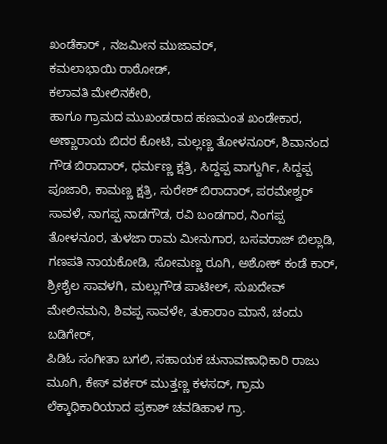ಖಂಡೆಕಾರ್ , ನಜಮೀನ ಮುಜಾವರ್,
ಕಮಲಾಭಾಯಿ ರಾಠೋಡ್,
ಕಲಾವತಿ ಮೇಲಿನಕೇರಿ,
ಹಾಗೂ ಗ್ರಾಮದ ಮುಖಂಡರಾದ ಹಣಮಂತ ಖಂಡೇಕಾರ, ಅಣ್ಣಾರಾಯ ಬಿದರ ಕೋಟಿ, ಮಲ್ಲಣ್ಣ ತೋಳನೂರ್, ಶಿವಾನಂದ ಗೌಡ ಬಿರಾದಾರ್, ಧರ್ಮಣ್ಣ ಕ್ಷತ್ರಿ, ಸಿದ್ದಪ್ಪ ವಾಗ್ದುರ್ಗಿ, ಸಿದ್ದಪ್ಪ ಪೂಜಾರಿ, ಕಾಮಣ್ಣ ಕ್ಷತ್ರಿ, ಸುರೇಶ್ ಬಿರಾದಾರ್, ಪರಮೇಶ್ವರ್ ಸಾವಳೆ, ನಾಗಪ್ಪ ನಾಡಗೌಡ, ರವಿ ಬಂಡಗಾರ, ನಿಂಗಪ್ಪ ತೋಳನೂರ, ತುಳಜಾ ರಾಮ ಮೀನುಗಾರ, ಬಸವರಾಜ್ ಬಿಲ್ಲಾಡಿ, ಗಣಪತಿ ನಾಯಕೋಡಿ, ಸೋಮಣ್ಣ ರೂಗಿ, ಅಶೋಕ್ ಕಂಡೆ ಕಾರ್, ಶ್ರೀಶೈಲ ಸಾವಳಗಿ, ಮಲ್ಲುಗೌಡ ಪಾಟೀಲ್, ಸುಖದೇವ್ ಮೇಲಿನಮನಿ, ಶಿವಪ್ಪ ಸಾವಳೇ, ತುಕಾರಾಂ ಮಾನೆ, ಚಂದು ಬಡಿಗೇರ್,
ಪಿಡಿಓ ಸಂಗೀತಾ ಬಗಲಿ, ಸಹಾಯಕ ಚುನಾವಣಾಧಿಕಾರಿ ರಾಜು ಮೂಗಿ, ಕೇಸ್ ವರ್ಕರ್ ಮುತ್ತಣ್ಣ ಕಳಸದ್, ಗ್ರಾಮ ಲೆಕ್ಕಾಧಿಕಾರಿಯಾದ ಪ್ರಕಾಶ್ ಚವಡಿಹಾಳ ಗ್ರಾ.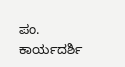ಪಂ. ಕಾರ್ಯದರ್ಶಿ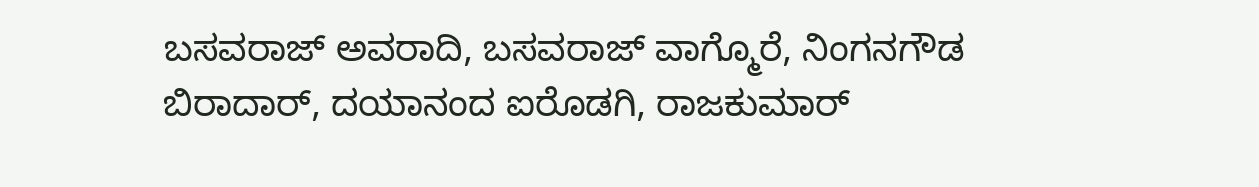ಬಸವರಾಜ್ ಅವರಾದಿ, ಬಸವರಾಜ್ ವಾಗ್ಮೊರೆ, ನಿಂಗನಗೌಡ ಬಿರಾದಾರ್, ದಯಾನಂದ ಐರೊಡಗಿ, ರಾಜಕುಮಾರ್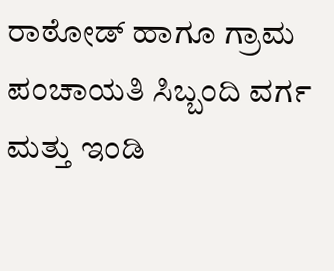ರಾಠೋಡ್ ಹಾಗೂ ಗ್ರಾಮ ಪಂಚಾಯತಿ ಸಿಬ್ಬಂದಿ ವರ್ಗ ಮತ್ತು ಇಂಡಿ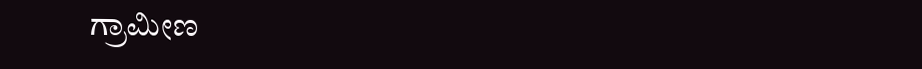ಗ್ರಾಮೀಣ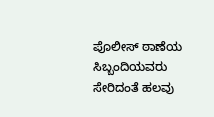ಪೊಲೀಸ್ ಠಾಣೆಯ ಸಿಬ್ಬಂದಿಯವರು ಸೇರಿದಂತೆ ಹಲವು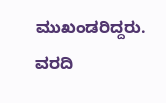ಮುಖಂಡರಿದ್ದರು.
ವರದಿ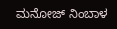ಮನೋಜ್ ನಿಂಬಾಳ